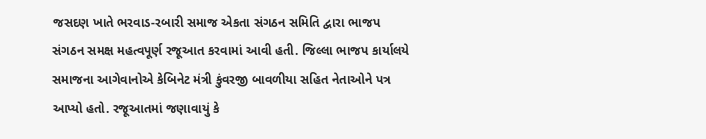જસદણ ખાતે ભરવાડ-રબારી સમાજ એકતા સંગઠન સમિતિ દ્વારા ભાજપ સંગઠન સમક્ષ મહત્વપૂર્ણ રજૂઆત કરવામાં આવી હતી. જિલ્લા ભાજપ કાર્યાલયે સમાજના આગેવાનોએ કેબિનેટ મંત્રી કુંવરજી બાવળીયા સહિત નેતાઓને પત્ર આપ્યો હતો. રજૂઆતમાં જણાવાયું કે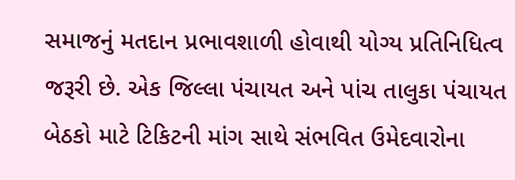સમાજનું મતદાન પ્રભાવશાળી હોવાથી યોગ્ય પ્રતિનિધિત્વ જરૂરી છે. એક જિલ્લા પંચાયત અને પાંચ તાલુકા પંચાયત બેઠકો માટે ટિકિટની માંગ સાથે સંભવિત ઉમેદવારોના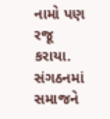નામો પણ રજૂ કરાયા. સંગઠનમાં સમાજને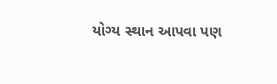યોગ્ય સ્થાન આપવા પણ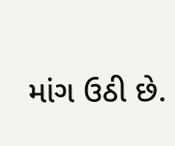માંગ ઉઠી છે.